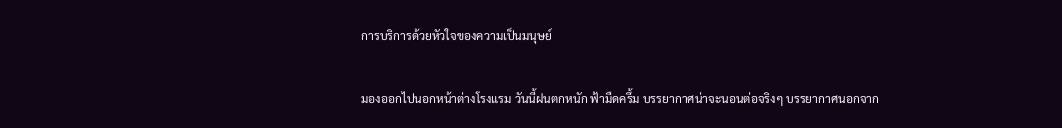การบริการด้วยหัวใจของความเป็นมนุษย์

มองออกไปนอกหน้าต่างโรงแรม วันนี้ฝนตกหนัก ฟ้ามืดครึ้ม บรรยากาศน่าจะนอนต่อจริงๆ บรรยากาศนอกจาก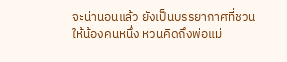จะน่านอนแล้ว ยังเป็นบรรยากาศที่ชวนให้น้องคนหนึ่ง หวนคิดถึงพ่อแม่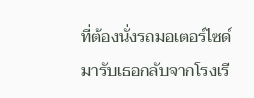ที่ต้องนั่งรถมอเตอร์ไซด์มารับเธอกลับจากโรงเรี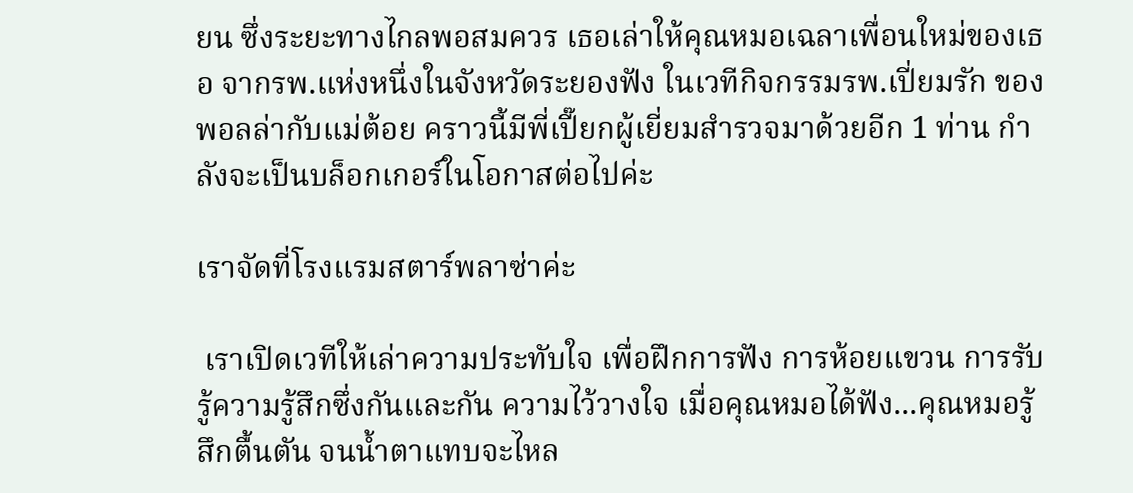ยน ซึ่งระยะทางไกลพอสมควร เธอเล่าให้คุณหมอเฉลาเพื่อนใหม่ของเธอ จากรพ.แห่งหนึ่งในจังหวัดระยองฟัง ในเวทีกิจกรรมรพ.เปี่ยมรัก ของพอลล่ากับแม่ต้อย คราวนี้มีพี่เปี๊ยกผู้เยี่ยมสำรวจมาด้วยอีก 1 ท่าน กำลังจะเป็นบล็อกเกอร์ในโอกาสต่อไปค่ะ

เราจัดที่โรงแรมสตาร์พลาซ่าค่ะ

 เราเปิดเวทีให้เล่าความประทับใจ เพื่อฝึกการฟัง การห้อยแขวน การรับรู้ความรู้สึกซึ่งกันและกัน ความไว้วางใจ เมื่อคุณหมอได้ฟัง...คุณหมอรู้สึกตื้นตัน จนน้ำตาแทบจะไหล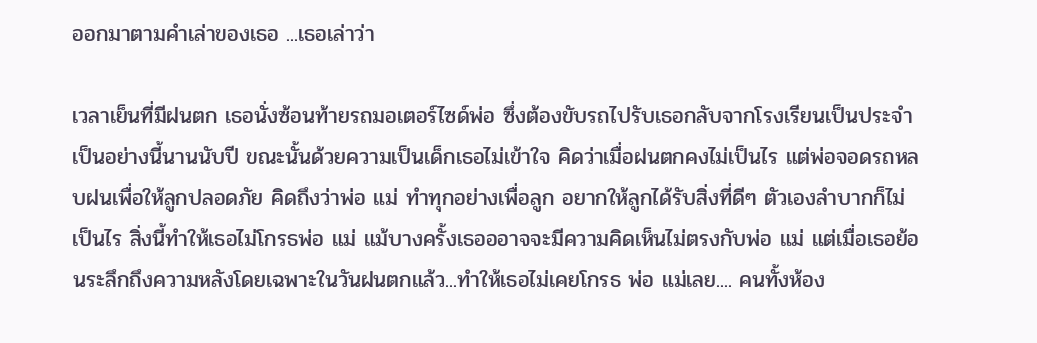ออกมาตามคำเล่าของเธอ ...เธอเล่าว่า

เวลาเย็นที่มีฝนตก เธอนั่งซ้อนท้ายรถมอเตอร์ไซด์พ่อ ซึ่งต้องขับรถไปรับเธอกลับจากโรงเรียนเป็นประจำ เป็นอย่างนี้นานนับปี ขณะนั้นด้วยความเป็นเด็กเธอไม่เข้าใจ คิดว่าเมื่อฝนตกคงไม่เป็นไร แต่พ่อจอดรถหลบฝนเพื่อให้ลูกปลอดภัย คิดถึงว่าพ่อ แม่ ทำทุกอย่างเพื่อลูก อยากให้ลูกได้รับสิ่งที่ดีๆ ตัวเองลำบากก็ไม่เป็นไร สิ่งนี้ทำให้เธอไม่โกรธพ่อ แม่ แม้บางครั้งเธอออาจจะมีความคิดเห็นไม่ตรงกับพ่อ แม่ แต่เมื่อเธอย้อนระลึกถึงความหลังโดยเฉพาะในวันฝนตกแล้ว...ทำให้เธอไม่เคยโกรธ พ่อ แม่เลย.... คนทั้งห้อง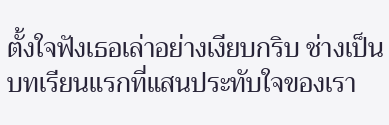ตั้งใจฟังเธอเล่าอย่างเงียบกริบ ช่างเป็นบทเรียนแรกที่แสนประทับใจของเรา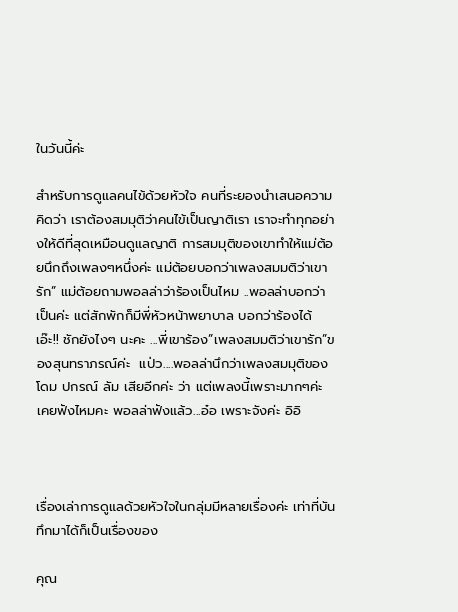ในวันนี้ค่ะ

สำหรับการดูแลคนไข้ด้วยหัวใจ คนที่ระยองนำเสนอความคิดว่า เราต้องสมมุติว่าคนไข้เป็นญาติเรา เราจะทำทุกอย่างให้ดีที่สุดเหมือนดูแลญาติ การสมมุติของเขาทำให้แม่ต้อยนึกถึงเพลงๆหนึ่งค่ะ แม่ต้อยบอกว่าเพลงสมมติว่าเขารัก” แม่ต้อยถามพอลล่าว่าร้องเป็นไหม ..พอลล่าบอกว่าเป็นค่ะ แต่สักพักก็มีพี่หัวหน้าพยาบาล บอกว่าร้องได้ เอ๊ะ!! ชักยังไงๆ นะคะ ...พี่เขาร้อง”เพลงสมมติว่าเขารัก”ของสุนทราภรณ์ค่ะ  แป่ว....พอลล่านึกว่าเพลงสมมุติของโดม ปกรณ์ ลัม เสียอีกค่ะ ว่า แต่เพลงนี้เพราะมากๆค่ะ เคยฟังไหมคะ พอลล่าฟังแล้ว...อ๋อ เพราะจังค่ะ อิอิ



เรื่องเล่าการดูแลด้วยหัวใจในกลุ่มมีหลายเรื่องค่ะ เท่าที่บันทึกมาได้ก็เป็นเรื่องของ

คุณ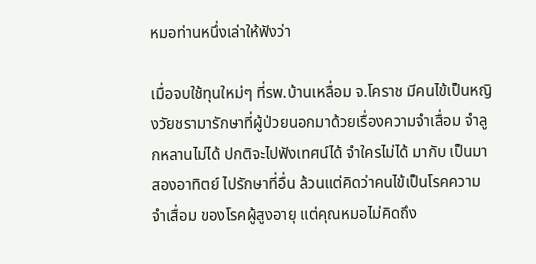หมอท่านหนึ่งเล่าให้ฟังว่า

เมื่อจบใช้ทุนใหม่ๆ ที่รพ.บ้านเหลื่อม จ.โคราช มีคนไข้เป็นหญิงวัยชรามารักษาที่ผู้ป่วยนอกมาด้วยเรื่องความจำเสื่อม จำลูกหลานไม่ได้ ปกติจะไปฟังเทศน์ได้ จำใครไม่ได้ มากับ เป็นมาสองอาทิตย์ ไปรักษาที่อื่น ล้วนแต่คิดว่าคนไข้เป็นโรคความจำเสื่อม ของโรคผู้สูงอายุ แต่คุณหมอไม่คิดถึง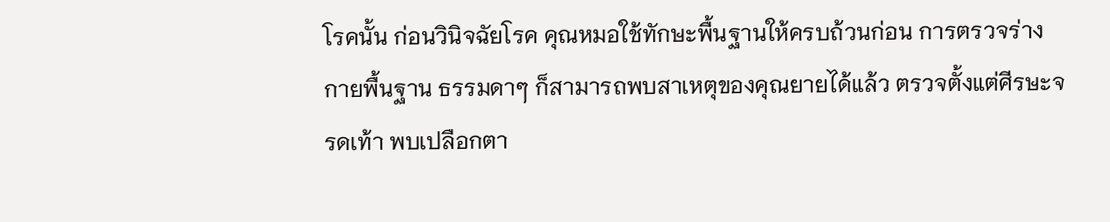โรคนั้น ก่อนวินิจฉัยโรค คุณหมอใช้ทักษะพื้นฐานให้ครบถ้วนก่อน การตรวจร่างกายพื้นฐาน ธรรมดาๆ ก็สามารถพบสาเหตุของคุณยายได้แล้ว ตรวจตั้งแต่ศีรษะจรดเท้า พบเปลือกตา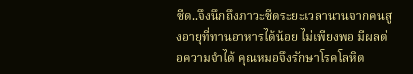ซีด..จึงนึกถึงภาวะซีดระยะเวลานานจากคนสูงอายุที่ทานอาหารได้น้อย ไม่เพียงพอ มีผลต่อความจำได้ คุณหมอจึงรักษาโรคโลหิต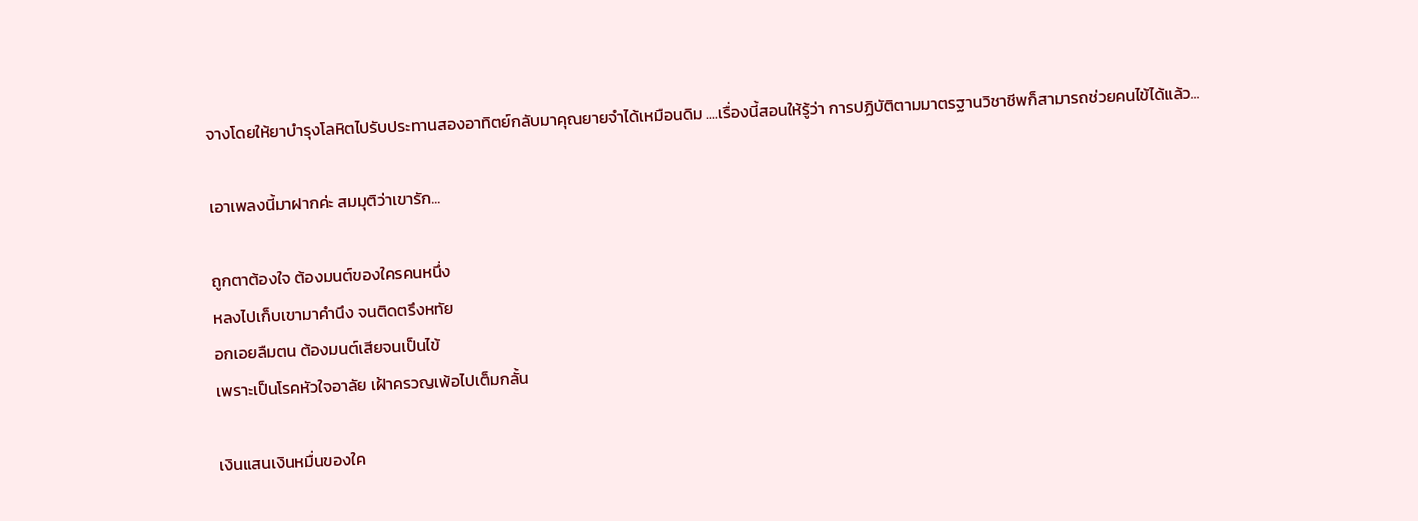จางโดยให้ยาบำรุงโลหิตไปรับประทานสองอาทิตย์กลับมาคุณยายจำได้เหมือนดิม ....เรื่องนี้สอนให้รู้ว่า การปฏิบัติตามมาตรฐานวิชาชีพก็สามารถช่วยคนไข้ได้แล้ว...

เอาเพลงนี้มาฝากค่ะ สมมุติว่าเขารัก...

ถูกตาต้องใจ ต้องมนต์ของใครคนหนึ่ง
หลงไปเก็บเขามาคำนึง จนติดตรึงหทัย
อกเอยลืมตน ต้องมนต์เสียจนเป็นไข้
เพราะเป็นโรคหัวใจอาลัย เฝ้าครวญเพ้อไปเต็มกลั้น

เงินแสนเงินหมื่นของใค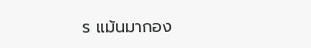ร แม้นมากอง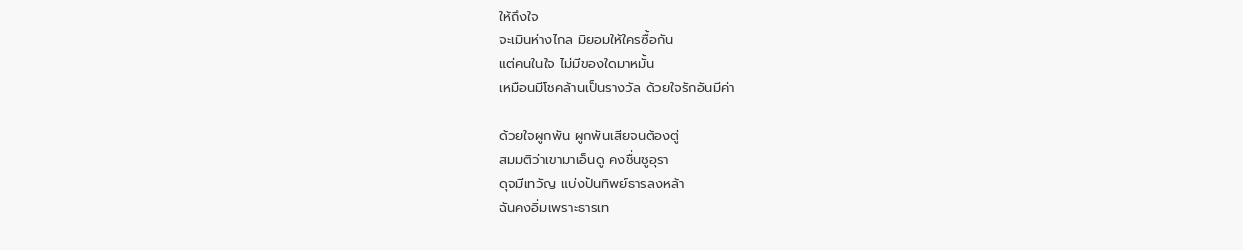ให้ถึงใจ
จะเมินห่างไกล มิยอมให้ใครซื้อกัน
แต่คนในใจ ไม่มีของใดมาหมั้น
เหมือนมีโชคล้านเป็นรางวัล ด้วยใจรักอันมีค่า

ด้วยใจผูกพัน ผูกพันเสียจนต้องตู่
สมมติว่าเขามาเอ็นดู คงชื่นชูอุรา
ดุจมีเทวัญ แบ่งปันทิพย์ธารลงหล้า
ฉันคงอิ่มเพราะธารเท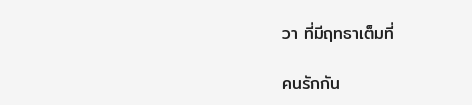วา ที่มีฤทธาเต็มที่

คนรักกัน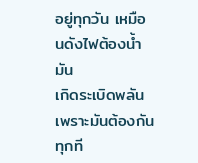อยู่ทุกวัน เหมือนดังไฟต้องน้ำมัน
เกิดระเบิดพลัน เพราะมันต้องกันทุกที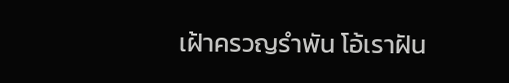เฝ้าครวญรำพัน โอ้เราฝัน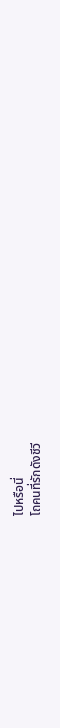ไปหรือนี่
โถคนที่รักดังชีวี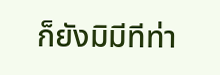ก็ยังมิมีทีท่า